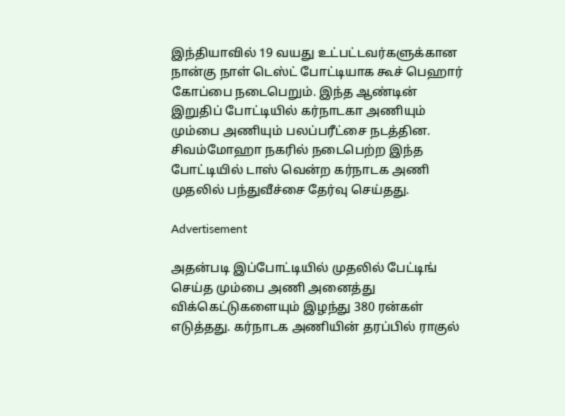இந்தியாவில் 19 வயது உட்பட்டவர்களுக்கான நான்கு நாள் டெஸ்ட் போட்டியாக கூச் பெஹார் கோப்பை நடைபெறும். இந்த ஆண்டின் இறுதிப் போட்டியில் கர்நாடகா அணியும் மும்பை அணியும் பலப்பரீட்சை நடத்தின. சிவம்மோஹா நகரில் நடைபெற்ற இந்த போட்டியில் டாஸ் வென்ற கர்நாடக அணி முதலில் பந்துவீச்சை தேர்வு செய்தது.

Advertisement

அதன்படி இப்போட்டியில் முதலில் பேட்டிங் செய்த மும்பை அணி அனைத்து விக்கெட்டுகளையும் இழந்து 380 ரன்கள் எடுத்தது. கர்நாடக அணியின் தரப்பில் ராகுல்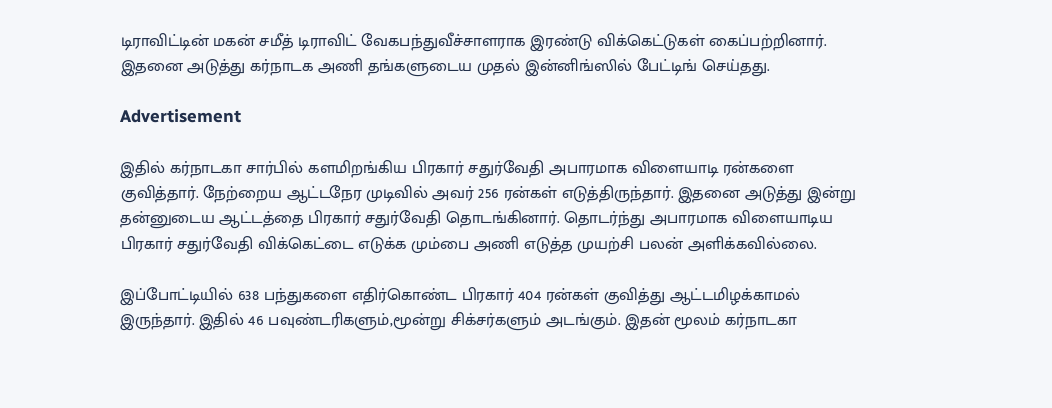டிராவிட்டின் மகன் சமீத் டிராவிட் வேகபந்துவீச்சாளராக இரண்டு விக்கெட்டுகள் கைப்பற்றினார். இதனை அடுத்து கர்நாடக அணி தங்களுடைய முதல் இன்னிங்ஸில் பேட்டிங் செய்தது.

Advertisement

இதில் கர்நாடகா சார்பில் களமிறங்கிய பிரகார் சதுர்வேதி அபாரமாக விளையாடி ரன்களை குவித்தார். நேற்றைய ஆட்டநேர முடிவில் அவர் 256 ரன்கள் எடுத்திருந்தார். இதனை அடுத்து இன்று தன்னுடைய ஆட்டத்தை பிரகார் சதுர்வேதி தொடங்கினார். தொடர்ந்து அபாரமாக விளையாடிய பிரகார் சதுர்வேதி விக்கெட்டை எடுக்க மும்பை அணி எடுத்த முயற்சி பலன் அளிக்கவில்லை.

இப்போட்டியில் 638 பந்துகளை எதிர்கொண்ட பிரகார் 404 ரன்கள் குவித்து ஆட்டமிழக்காமல் இருந்தார். இதில் 46 பவுண்டரிகளும்,மூன்று சிக்சர்களும் அடங்கும். இதன் மூலம் கர்நாடகா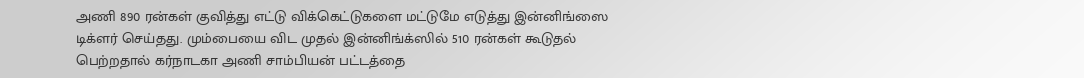அணி 890 ரன்கள் குவித்து எட்டு விக்கெட்டுகளை மட்டுமே எடுத்து இன்னிங்ஸை டிக்ளர் செய்தது. மும்பையை விட முதல் இன்னிங்க்ஸில் 510 ரன்கள் கூடுதல் பெற்றதால் கர்நாடகா அணி சாம்பியன் பட்டத்தை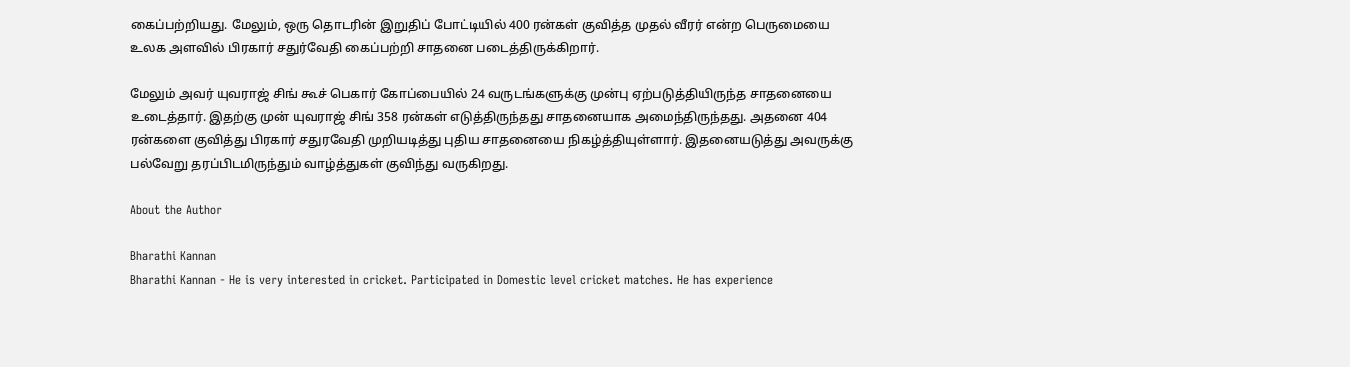கைப்பற்றியது. மேலும், ஒரு தொடரின் இறுதிப் போட்டியில் 400 ரன்கள் குவித்த முதல் வீரர் என்ற பெருமையை உலக அளவில் பிரகார் சதுர்வேதி கைப்பற்றி சாதனை படைத்திருக்கிறார்.

மேலும் அவர் யுவராஜ் சிங் கூச் பெகார் கோப்பையில் 24 வருடங்களுக்கு முன்பு ஏற்படுத்தியிருந்த சாதனையை உடைத்தார். இதற்கு முன் யுவராஜ் சிங் 358 ரன்கள் எடுத்திருந்தது சாதனையாக அமைந்திருந்தது. அதனை 404 ரன்களை குவித்து பிரகார் சதுரவேதி முறியடித்து புதிய சாதனையை நிகழ்த்தியுள்ளார். இதனையடுத்து அவருக்கு பல்வேறு தரப்பிடமிருந்தும் வாழ்த்துகள் குவிந்து வருகிறது.

About the Author

Bharathi Kannan
Bharathi Kannan - He is very interested in cricket. Participated in Domestic level cricket matches. He has experience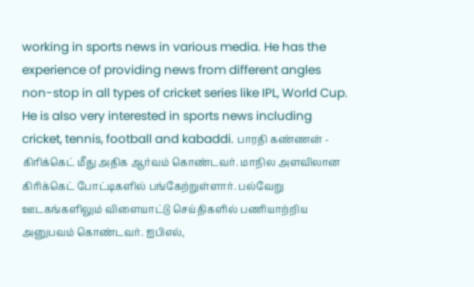working in sports news in various media. He has the experience of providing news from different angles non-stop in all types of cricket series like IPL, World Cup. He is also very interested in sports news including cricket, tennis, football and kabaddi. பாரதி கண்ணன் - கிரிக்கெட் மீது அதிக ஆர்வம் கொண்டவர். மாநில அளவிலான கிரிக்கெட் போட்டிகளில் பங்கேற்றுள்ளார். பல்வேறு ஊடகங்களிலும் விளையாட்டு செய்திகளில் பணியாற்றிய அனுபவம் கொண்டவர். ஐபிஎல்,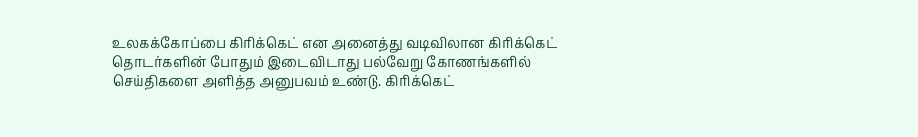உலகக்கோப்பை கிரிக்கெட் என அனைத்து வடிவிலான கிரிக்கெட் தொடர்களின் போதும் இடைவிடாது பல்வேறு கோணங்களில் செய்திகளை அளித்த அனுபவம் உண்டு. கிரிக்கெட்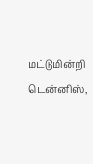மட்டுமின்றி டென்னிஸ்,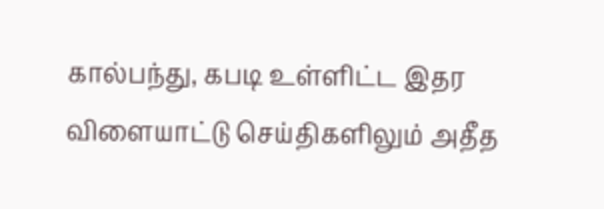கால்பந்து, கபடி உள்ளிட்ட இதர விளையாட்டு செய்திகளிலும் அதீத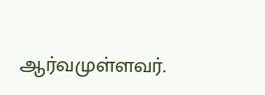ஆர்வமுள்ளவர்.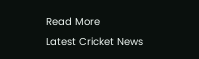Read More
Latest Cricket News